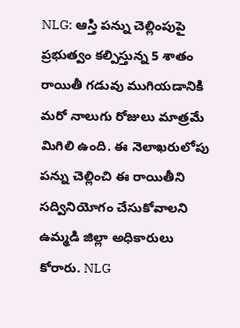NLG: ఆస్తి పన్ను చెల్లింపుపై ప్రభుత్వం కల్పిస్తున్న 5 శాతం రాయితీ గడువు ముగియడానికి మరో నాలుగు రోజులు మాత్రమే మిగిలి ఉంది. ఈ నెలాఖరులోపు పన్ను చెల్లించి ఈ రాయితీని సద్వినియోగం చేసుకోవాలని ఉమ్మడి జిల్లా అధికారులు కోరారు. NLG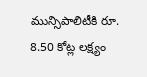మున్సిపాలిటీకి రూ. 8.50 కోట్ల లక్ష్యం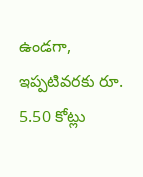ఉండగా, ఇప్పటివరకు రూ. 5.50 కోట్లు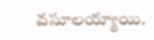వసూలయ్యాయి.